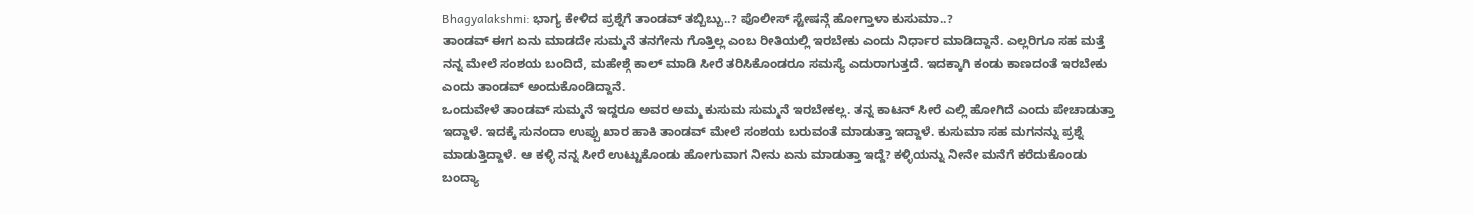Bhagyalakshmi: ಭಾಗ್ಯ ಕೇಳಿದ ಪ್ರಶ್ನೆಗೆ ತಾಂಡವ್ ತಬ್ಬಿಬ್ಬು..? ಪೊಲೀಸ್ ಸ್ಟೇಷನ್ಗೆ ಹೋಗ್ತಾಳಾ ಕುಸುಮಾ..?
ತಾಂಡವ್ ಈಗ ಏನು ಮಾಡದೇ ಸುಮ್ಮನೆ ತನಗೇನು ಗೊತ್ತಿಲ್ಲ ಎಂಬ ರೀತಿಯಲ್ಲಿ ಇರಬೇಕು ಎಂದು ನಿರ್ಧಾರ ಮಾಡಿದ್ದಾನೆ. ಎಲ್ಲರಿಗೂ ಸಹ ಮತ್ತೆ ನನ್ನ ಮೇಲೆ ಸಂಶಯ ಬಂದಿದೆ, ಮಹೇಶ್ಗೆ ಕಾಲ್ ಮಾಡಿ ಸೀರೆ ತರಿಸಿಕೊಂಡರೂ ಸಮಸ್ಯೆ ಎದುರಾಗುತ್ತದೆ. ಇದಕ್ಕಾಗಿ ಕಂಡು ಕಾಣದಂತೆ ಇರಬೇಕು ಎಂದು ತಾಂಡವ್ ಅಂದುಕೊಂಡಿದ್ದಾನೆ.
ಒಂದುವೇಳೆ ತಾಂಡವ್ ಸುಮ್ಮನೆ ಇದ್ದರೂ ಅವರ ಅಮ್ಮ ಕುಸುಮ ಸುಮ್ಮನೆ ಇರಬೇಕಲ್ಲ. ತನ್ನ ಕಾಟನ್ ಸೀರೆ ಎಲ್ಲಿ ಹೋಗಿದೆ ಎಂದು ಪೇಚಾಡುತ್ತಾ ಇದ್ದಾಳೆ. ಇದಕ್ಕೆ ಸುನಂದಾ ಉಪ್ಪು ಖಾರ ಹಾಕಿ ತಾಂಡವ್ ಮೇಲೆ ಸಂಶಯ ಬರುವಂತೆ ಮಾಡುತ್ತಾ ಇದ್ದಾಳೆ. ಕುಸುಮಾ ಸಹ ಮಗನನ್ನು ಪ್ರಶ್ನೆ ಮಾಡುತ್ತಿದ್ದಾಳೆ. ಆ ಕಳ್ಳಿ ನನ್ನ ಸೀರೆ ಉಟ್ಟುಕೊಂಡು ಹೋಗುವಾಗ ನೀನು ಏನು ಮಾಡುತ್ತಾ ಇದ್ದೆ? ಕಳ್ಳಿಯನ್ನು ನೀನೇ ಮನೆಗೆ ಕರೆದುಕೊಂಡು ಬಂದ್ಯಾ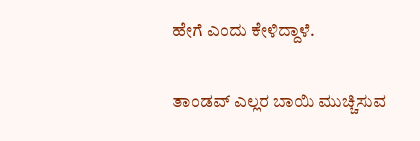ಹೇಗೆ ಎಂದು ಕೇಳಿದ್ದಾಳೆ.

ತಾಂಡವ್ ಎಲ್ಲರ ಬಾಯಿ ಮುಚ್ಚಿಸುವ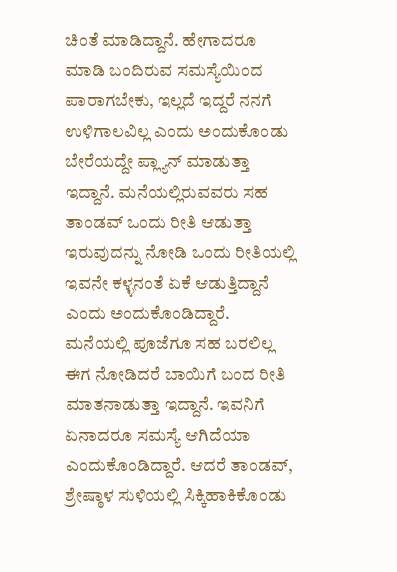ಚಿಂತೆ ಮಾಡಿದ್ದಾನೆ. ಹೇಗಾದರೂ ಮಾಡಿ ಬಂದಿರುವ ಸಮಸ್ಯೆಯಿಂದ ಪಾರಾಗಬೇಕು, ಇಲ್ಲದೆ ಇದ್ದರೆ ನನಗೆ ಉಳಿಗಾಲವಿಲ್ಲ ಎಂದು ಅಂದುಕೊಂಡು ಬೇರೆಯದ್ದೇ ಪ್ಲ್ಯಾನ್ ಮಾಡುತ್ತಾ ಇದ್ದಾನೆ. ಮನೆಯಲ್ಲಿರುವವರು ಸಹ ತಾಂಡವ್ ಒಂದು ರೀತಿ ಆಡುತ್ತಾ ಇರುವುದನ್ನು ನೋಡಿ ಒಂದು ರೀತಿಯಲ್ಲಿ ಇವನೇ ಕಳ್ಳನಂತೆ ಏಕೆ ಆಡುತ್ತಿದ್ದಾನೆ ಎಂದು ಅಂದುಕೊಂಡಿದ್ದಾರೆ.
ಮನೆಯಲ್ಲಿ ಪೂಜೆಗೂ ಸಹ ಬರಲಿಲ್ಲ ಈಗ ನೋಡಿದರೆ ಬಾಯಿಗೆ ಬಂದ ರೀತಿ ಮಾತನಾಡುತ್ತಾ ಇದ್ದಾನೆ. ಇವನಿಗೆ ಏನಾದರೂ ಸಮಸ್ಯೆ ಆಗಿದೆಯಾ ಎಂದುಕೊಂಡಿದ್ದಾರೆ. ಆದರೆ ತಾಂಡವ್, ಶ್ರೇಷ್ಠಾಳ ಸುಳಿಯಲ್ಲಿ ಸಿಕ್ಕಿಹಾಕಿಕೊಂಡು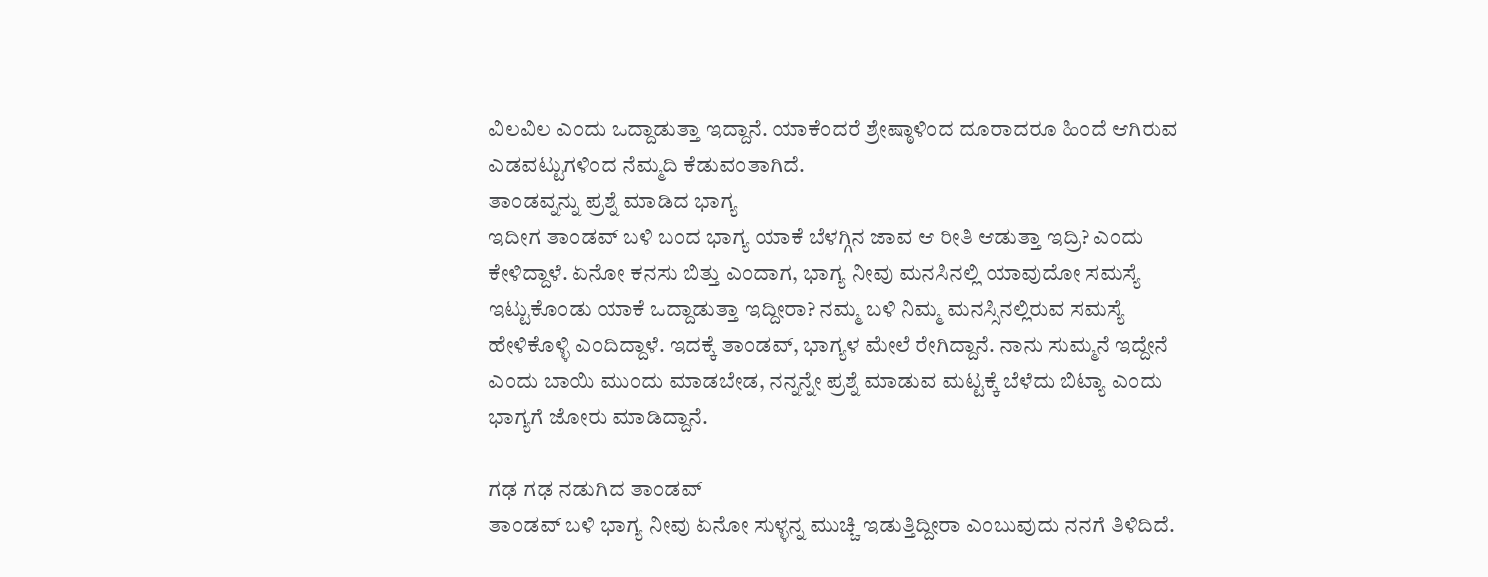ವಿಲವಿಲ ಎಂದು ಒದ್ದಾಡುತ್ತಾ ಇದ್ದಾನೆ. ಯಾಕೆಂದರೆ ಶ್ರೇಷ್ಠಾಳಿಂದ ದೂರಾದರೂ ಹಿಂದೆ ಆಗಿರುವ ಎಡವಟ್ಟುಗಳಿಂದ ನೆಮ್ಮದಿ ಕೆಡುವಂತಾಗಿದೆ.
ತಾಂಡವ್ನನ್ನು ಪ್ರಶ್ನೆ ಮಾಡಿದ ಭಾಗ್ಯ
ಇದೀಗ ತಾಂಡವ್ ಬಳಿ ಬಂದ ಭಾಗ್ಯ ಯಾಕೆ ಬೆಳಗ್ಗಿನ ಜಾವ ಆ ರೀತಿ ಆಡುತ್ತಾ ಇದ್ರಿ? ಎಂದು ಕೇಳಿದ್ದಾಳೆ. ಏನೋ ಕನಸು ಬಿತ್ತು ಎಂದಾಗ, ಭಾಗ್ಯ ನೀವು ಮನಸಿನಲ್ಲಿ ಯಾವುದೋ ಸಮಸ್ಯೆ ಇಟ್ಟುಕೊಂಡು ಯಾಕೆ ಒದ್ದಾಡುತ್ತಾ ಇದ್ದೀರಾ? ನಮ್ಮ ಬಳಿ ನಿಮ್ಮ ಮನಸ್ಸಿನಲ್ಲಿರುವ ಸಮಸ್ಯೆ ಹೇಳಿಕೊಳ್ಳಿ ಎಂದಿದ್ದಾಳೆ. ಇದಕ್ಕೆ ತಾಂಡವ್, ಭಾಗ್ಯಳ ಮೇಲೆ ರೇಗಿದ್ದಾನೆ. ನಾನು ಸುಮ್ಮನೆ ಇದ್ದೇನೆ ಎಂದು ಬಾಯಿ ಮುಂದು ಮಾಡಬೇಡ, ನನ್ನನ್ನೇ ಪ್ರಶ್ನೆ ಮಾಡುವ ಮಟ್ಟಕ್ಕೆ ಬೆಳೆದು ಬಿಟ್ಯಾ ಎಂದು ಭಾಗ್ಯಗೆ ಜೋರು ಮಾಡಿದ್ದಾನೆ.

ಗಢ ಗಢ ನಡುಗಿದ ತಾಂಡವ್
ತಾಂಡವ್ ಬಳಿ ಭಾಗ್ಯ ನೀವು ಏನೋ ಸುಳ್ಳನ್ನ ಮುಚ್ಚಿ ಇಡುತ್ತಿದ್ದೀರಾ ಎಂಬುವುದು ನನಗೆ ತಿಳಿದಿದೆ.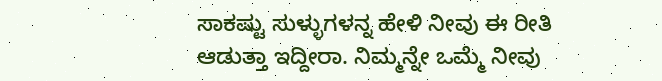ಸಾಕಷ್ಟು ಸುಳ್ಳುಗಳನ್ನ ಹೇಳಿ ನೀವು ಈ ರೀತಿ ಆಡುತ್ತಾ ಇದ್ದೀರಾ. ನಿಮ್ಮನ್ನೇ ಒಮ್ಮೆ ನೀವು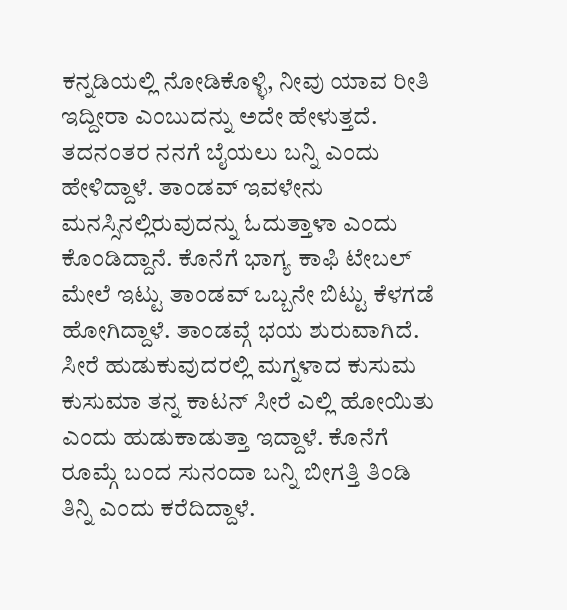ಕನ್ನಡಿಯಲ್ಲಿ ನೋಡಿಕೊಳ್ಳಿ, ನೀವು ಯಾವ ರೀತಿ ಇದ್ದೀರಾ ಎಂಬುದನ್ನು ಅದೇ ಹೇಳುತ್ತದೆ. ತದನಂತರ ನನಗೆ ಬೈಯಲು ಬನ್ನಿ ಎಂದು ಹೇಳಿದ್ದಾಳೆ. ತಾಂಡವ್ ಇವಳೇನು ಮನಸ್ಸಿನಲ್ಲಿರುವುದನ್ನು ಓದುತ್ತಾಳಾ ಎಂದು ಕೊಂಡಿದ್ದಾನೆ. ಕೊನೆಗೆ ಭಾಗ್ಯ ಕಾಫಿ ಟೇಬಲ್ ಮೇಲೆ ಇಟ್ಟು ತಾಂಡವ್ ಒಬ್ಬನೇ ಬಿಟ್ಟು ಕೆಳಗಡೆ ಹೋಗಿದ್ದಾಳೆ. ತಾಂಡವ್ಗೆ ಭಯ ಶುರುವಾಗಿದೆ.
ಸೀರೆ ಹುಡುಕುವುದರಲ್ಲಿ ಮಗ್ನಳಾದ ಕುಸುಮ
ಕುಸುಮಾ ತನ್ನ ಕಾಟನ್ ಸೀರೆ ಎಲ್ಲಿ ಹೋಯಿತು ಎಂದು ಹುಡುಕಾಡುತ್ತಾ ಇದ್ದಾಳೆ. ಕೊನೆಗೆ ರೂಮ್ಗೆ ಬಂದ ಸುನಂದಾ ಬನ್ನಿ ಬೀಗತ್ತಿ ತಿಂಡಿ ತಿನ್ನಿ ಎಂದು ಕರೆದಿದ್ದಾಳೆ.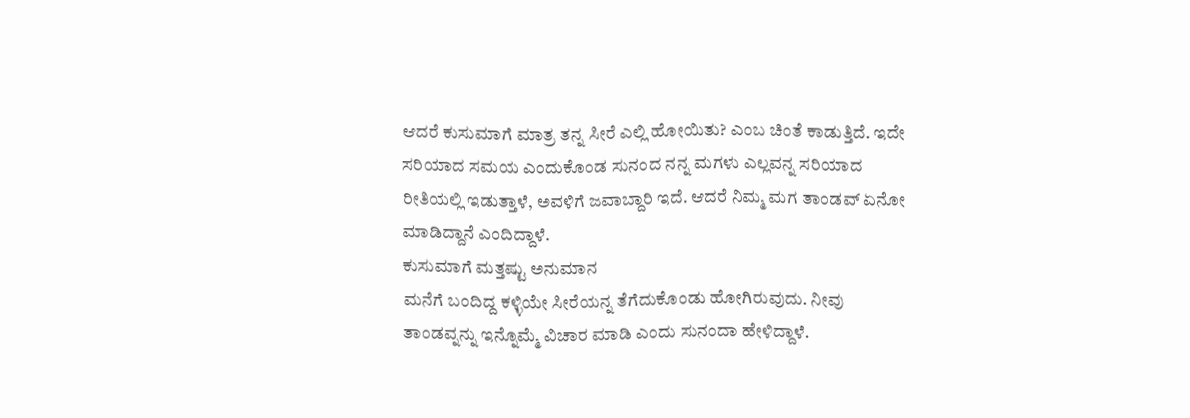ಆದರೆ ಕುಸುಮಾಗೆ ಮಾತ್ರ ತನ್ನ ಸೀರೆ ಎಲ್ಲಿ ಹೋಯಿತು? ಎಂಬ ಚಿಂತೆ ಕಾಡುತ್ತಿದೆ. ಇದೇ ಸರಿಯಾದ ಸಮಯ ಎಂದುಕೊಂಡ ಸುನಂದ ನನ್ನ ಮಗಳು ಎಲ್ಲವನ್ನ ಸರಿಯಾದ ರೀತಿಯಲ್ಲಿ ಇಡುತ್ತಾಳೆ, ಅವಳಿಗೆ ಜವಾಬ್ದಾರಿ ಇದೆ. ಆದರೆ ನಿಮ್ಮ ಮಗ ತಾಂಡವ್ ಏನೋ ಮಾಡಿದ್ದಾನೆ ಎಂದಿದ್ದಾಳೆ.
ಕುಸುಮಾಗೆ ಮತ್ತಷ್ಟು ಅನುಮಾನ
ಮನೆಗೆ ಬಂದಿದ್ದ ಕಳ್ಳಿಯೇ ಸೀರೆಯನ್ನ ತೆಗೆದುಕೊಂಡು ಹೋಗಿರುವುದು. ನೀವು ತಾಂಡವ್ನನ್ನು ಇನ್ನೊಮ್ಮೆ ವಿಚಾರ ಮಾಡಿ ಎಂದು ಸುನಂದಾ ಹೇಳಿದ್ದಾಳೆ.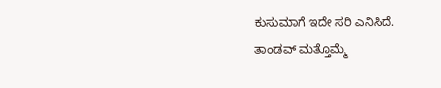ಕುಸುಮಾಗೆ ಇದೇ ಸರಿ ಎನಿಸಿದೆ. ತಾಂಡವ್ ಮತ್ತೊಮ್ಮೆ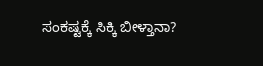ಸಂಕಷ್ಟಕ್ಕೆ ಸಿಕ್ಕಿ ಬೀಳ್ತಾನಾ?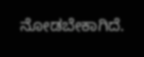ನೋಡಬೇಕಾಗಿದೆ.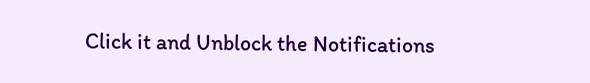Click it and Unblock the Notifications